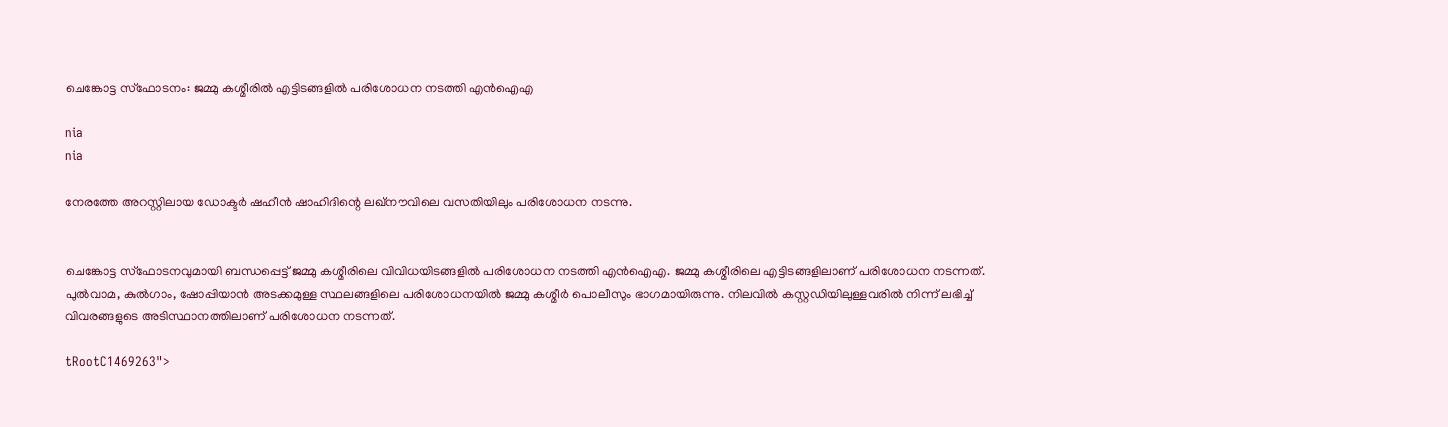ചെങ്കോട്ട സ്‌ഫോടനം: ജമ്മു കശ്മീരില്‍ എട്ടിടങ്ങളില്‍ പരിശോധന നടത്തി എന്‍ഐഎ

nia
nia

നേരത്തേ അറസ്റ്റിലായ ഡോക്ടര്‍ ഷഹീന്‍ ഷാഹിദിന്റെ ലഖ്നൗവിലെ വസതിയിലും പരിശോധന നടന്നു.


ചെങ്കോട്ട സ്‌ഫോടനവുമായി ബന്ധപ്പെട്ട് ജമ്മു കശ്മീരിലെ വിവിധയിടങ്ങളില്‍ പരിശോധന നടത്തി എന്‍ഐഎ. ജമ്മു കശ്മീരിലെ എട്ടിടങ്ങളിലാണ് പരിശോധന നടന്നത്. പുല്‍വാമ, കുല്‍ഗാം, ഷോപ്പിയാന്‍ അടക്കമുള്ള സ്ഥലങ്ങളിലെ പരിശോധനയില്‍ ജമ്മു കശ്മീര്‍ പൊലീസും ഭാഗമായിരുന്നു. നിലവില്‍ കസ്റ്റഡിയിലുള്ളവരില്‍ നിന്ന് ലഭിച്ച് വിവരങ്ങളുടെ അടിസ്ഥാനത്തിലാണ് പരിശോധന നടന്നത്.

tRootC1469263">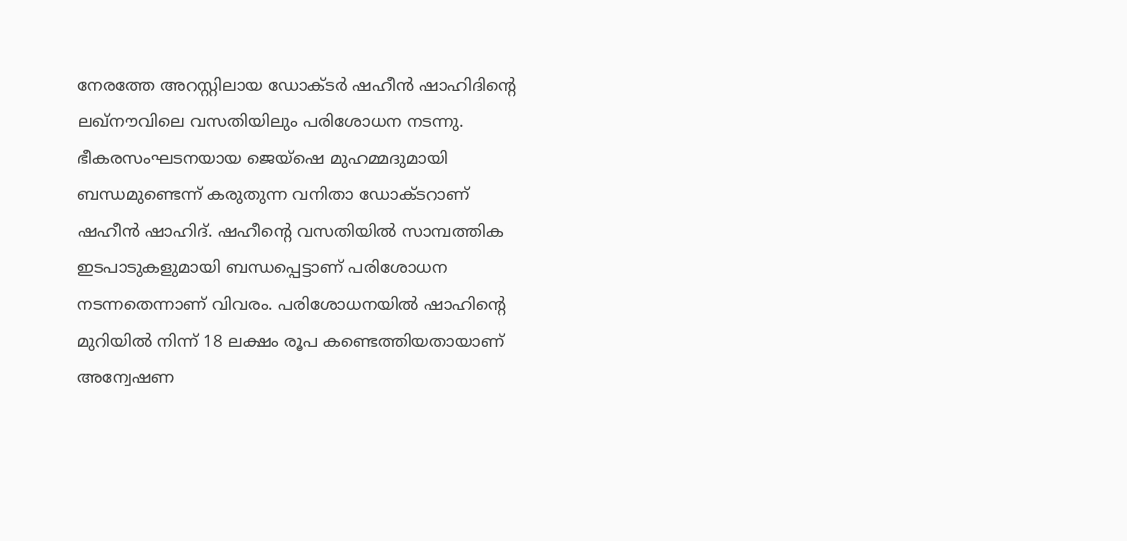നേരത്തേ അറസ്റ്റിലായ ഡോക്ടര്‍ ഷഹീന്‍ ഷാഹിദിന്റെ ലഖ്നൗവിലെ വസതിയിലും പരിശോധന നടന്നു. ഭീകരസംഘടനയായ ജെയ്ഷെ മുഹമ്മദുമായി ബന്ധമുണ്ടെന്ന് കരുതുന്ന വനിതാ ഡോക്ടറാണ് ഷഹീന്‍ ഷാഹിദ്. ഷഹീന്റെ വസതിയില്‍ സാമ്പത്തിക ഇടപാടുകളുമായി ബന്ധപ്പെട്ടാണ് പരിശോധന നടന്നതെന്നാണ് വിവരം. പരിശോധനയില്‍ ഷാഹിന്റെ മുറിയില്‍ നിന്ന് 18 ലക്ഷം രൂപ കണ്ടെത്തിയതായാണ് അന്വേഷണ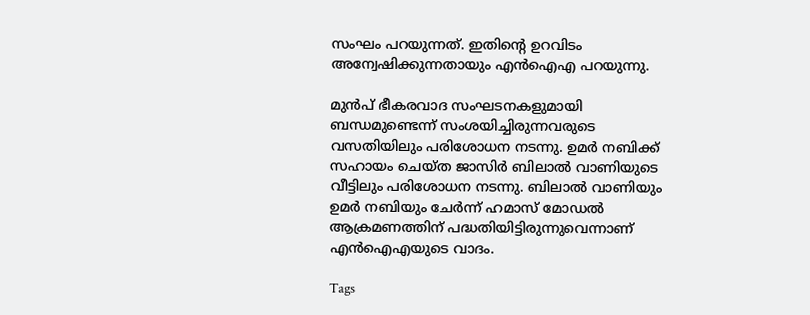സംഘം പറയുന്നത്. ഇതിന്റെ ഉറവിടം അന്വേഷിക്കുന്നതായും എന്‍ഐഎ പറയുന്നു.

മുന്‍പ് ഭീകരവാദ സംഘടനകളുമായി ബന്ധമുണ്ടെന്ന് സംശയിച്ചിരുന്നവരുടെ വസതിയിലും പരിശോധന നടന്നു. ഉമര്‍ നബിക്ക് സഹായം ചെയ്ത ജാസിര്‍ ബിലാല്‍ വാണിയുടെ വീട്ടിലും പരിശോധന നടന്നു. ബിലാല്‍ വാണിയും ഉമര്‍ നബിയും ചേര്‍ന്ന് ഹമാസ് മോഡല്‍ ആക്രമണത്തിന് പദ്ധതിയിട്ടിരുന്നുവെന്നാണ് എന്‍ഐഎയുടെ വാദം.

Tags